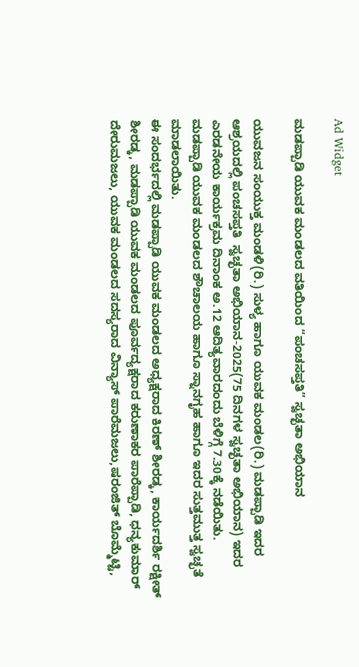Ad Widget

ಮಡಪ್ಪಾಡಿ ಯುವಕ ಮಂಡಲದ ವತಿಯಿಂದ “ಪಂಚಸಪ್ತತಿ” ಸ್ವಚ್ಛತಾ ಅಭಿಯಾನ

ಯುವಜನ ಸಂಯುಕ್ತ ಮಂಡಳಿ(ರಿ.) ಸುಳ್ಯ ಹಾಗೂ ಯುವಕ ಮಂಡಲ(ರಿ.) ಮಡಪ್ಪಾಡಿ ಇದರ ಆಶ್ರಯದಲ್ಲಿ ಪಂಚಸಪ್ತತಿ  ಸ್ವಚ್ಛತಾ ಅಭಿಯಾನ-2025(75 ದಿನಗಳ ಸ್ವಚ್ಛತಾ ಅಭಿಯಾನ) ಇದರ ಎರಡನೇಯ ಕಾರ್ಯಕ್ರಮ ದಿನಾಂಕ ಅ.12 ಆದಿತ್ಯವಾರದಂದು ಬೆಳಿಗ್ಗೆ 7.30ಕ್ಕೆ ನಡೆಯಿತು.
ಮಡಪ್ಪಾಡಿ ಯುವಕ ಮಂಡಲದ ಶೌಚಾಲಯ ಹಾಗೂ ಸ್ನಾನಗೃಹ ಹಾಗೂ ಇದರ ಸುತ್ತಮುತ್ತ ಸ್ವಚ್ಛತೆ ಮಾಡಲಾಯಿತು.
ಈ ಸಂದರ್ಭದಲ್ಲಿ ಮಡಪ್ಪಾಡಿ ಯುವಕ ಮಂಡಲದ ಅಧ್ಯಕ್ಷರಾದ ಕಿರಣ್ ಶೀರಡ್ಕ, ಕಾರ್ಯದರ್ಶಿ ರಕ್ಷೀತ್ ಶೀರಡ್ಕ, ಮಡಪ್ಪಾಡಿ ಯುವಕ ಮಂಡಲದ ಪೂರ್ವದ್ಯಕ್ಷರಾದ ಕರುಣಾಕರ ಪಾರೆಪ್ಪಾಡಿ, ಧನ್ಯಕುಮಾರ್ ದೇರುಮಜಲು, ಯುವಕ ಮಂಡಲದ ಸದಸ್ಯರಾದ ವಿನ್ಯಾಸ್ ಪಾರೆಮಜಲು,ಷರಂಜಿತ್ ಬೊಮ್ಮೆಟ್ಟಿ,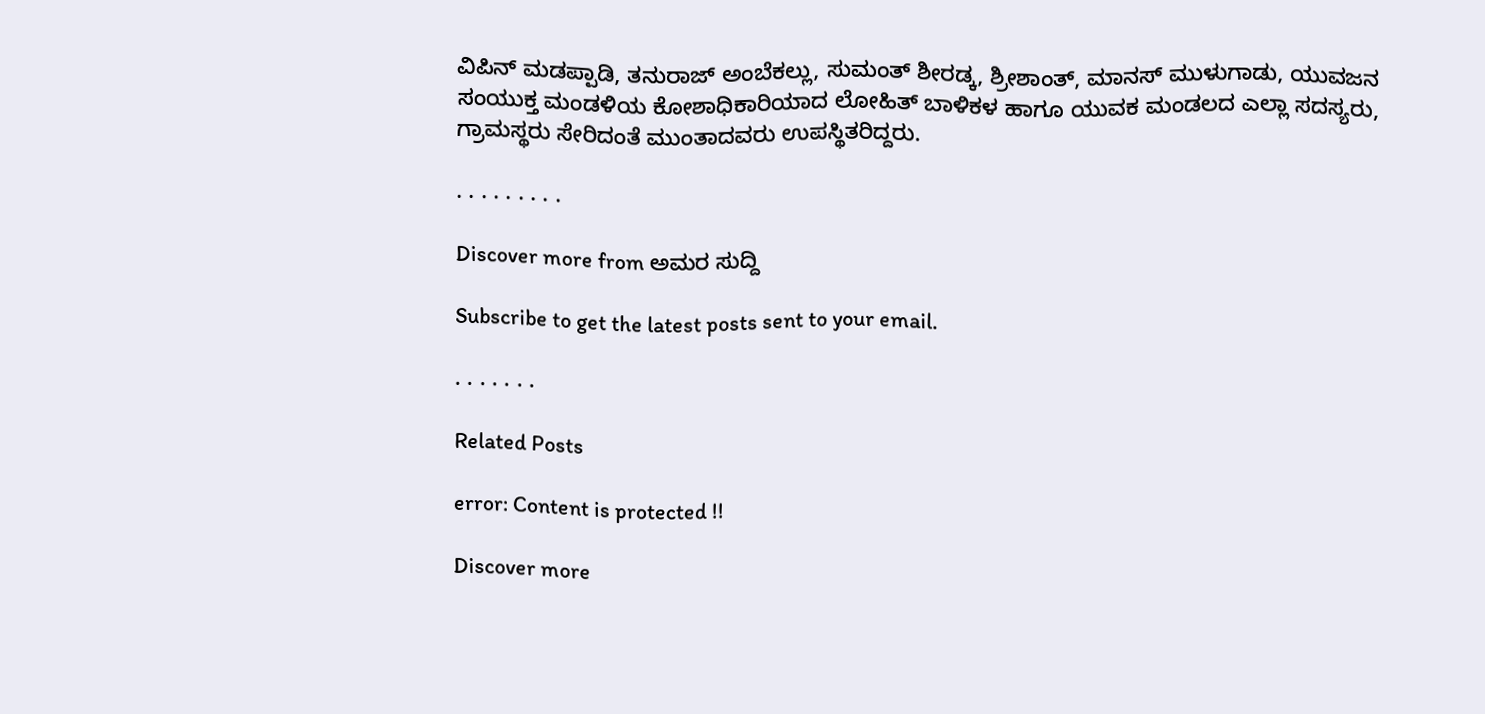ವಿಪಿನ್ ಮಡಪ್ಪಾಡಿ, ತನುರಾಜ್ ಅಂಬೆಕಲ್ಲು, ಸುಮಂತ್ ಶೀರಡ್ಕ, ಶ್ರೀಶಾಂತ್, ಮಾನಸ್ ಮುಳುಗಾಡು, ಯುವಜನ ಸಂಯುಕ್ತ ಮಂಡಳಿಯ ಕೋಶಾಧಿಕಾರಿಯಾದ ಲೋಹಿತ್ ಬಾಳಿಕಳ ಹಾಗೂ ಯುವಕ ಮಂಡಲದ ಎಲ್ಲಾ ಸದಸ್ಯರು, ಗ್ರಾಮಸ್ಥರು ಸೇರಿದಂತೆ ಮುಂತಾದವರು ಉಪಸ್ಥಿತರಿದ್ದರು.

. . . . . . . . .

Discover more from ಅಮರ ಸುದ್ದಿ

Subscribe to get the latest posts sent to your email.

. . . . . . .

Related Posts

error: Content is protected !!

Discover more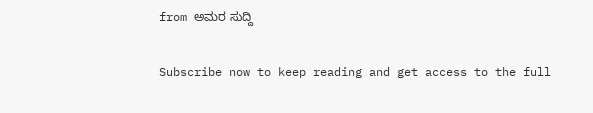from ಅಮರ ಸುದ್ದಿ

Subscribe now to keep reading and get access to the full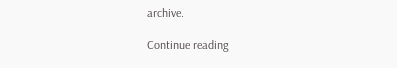archive.

Continue reading